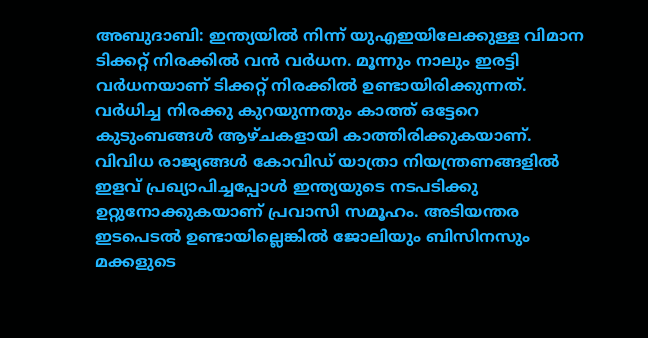അബുദാബി: ഇന്ത്യയിൽ നിന്ന് യുഎഇയിലേക്കുള്ള വിമാന ടിക്കറ്റ് നിരക്കിൽ വൻ വർധന. മൂന്നും നാലും ഇരട്ടി വർധനയാണ് ടിക്കറ്റ് നിരക്കിൽ ഉണ്ടായിരിക്കുന്നത്. വർധിച്ച നിരക്കു കുറയുന്നതും കാത്ത് ഒട്ടേറെ കുടുംബങ്ങൾ ആഴ്ചകളായി കാത്തിരിക്കുകയാണ്.
വിവിധ രാജ്യങ്ങൾ കോവിഡ് യാത്രാ നിയന്ത്രണങ്ങളിൽ ഇളവ് പ്രഖ്യാപിച്ചപ്പോൾ ഇന്ത്യയുടെ നടപടിക്കു ഉറ്റുനോക്കുകയാണ് പ്രവാസി സമൂഹം. അടിയന്തര ഇടപെടൽ ഉണ്ടായില്ലെങ്കിൽ ജോലിയും ബിസിനസും മക്കളുടെ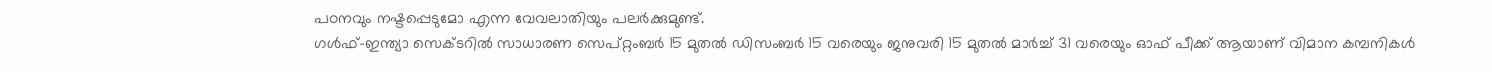പഠനവും നഷ്ടപ്പെടുമോ എന്ന വേവലാതിയും പലർക്കുമുണ്ട്.
ഗൾഫ്–ഇന്ത്യാ സെക്ടറിൽ സാധാരണ സെപ്റ്റംബർ 15 മുതൽ ഡിസംബർ 15 വരെയും ജനുവരി 15 മുതൽ മാർച്ച് 31 വരെയും ഓഫ് പീക്ക് ആയാണ് വിമാന കമ്പനികൾ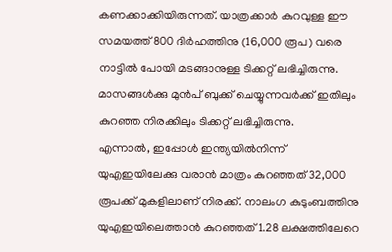കണക്കാക്കിയിരുന്നത്. യാത്രക്കാർ കുറവുള്ള ഈ സമയത്ത് 800 ദിർഹത്തിനു (16,000 രൂപ) വരെ നാട്ടിൽ പോയി മടങ്ങാനുള്ള ടിക്കറ്റ് ലഭിച്ചിരുന്നു. മാസങ്ങൾക്കു മുൻപ് ബുക്ക് ചെയ്യുന്നവർക്ക് ഇതിലും കുറഞ്ഞ നിരക്കിലും ടിക്കറ്റ് ലഭിച്ചിരുന്നു.
എന്നാൽ, ഇപ്പോൾ ഇന്ത്യയിൽനിന്ന് യുഎഇയിലേക്കു വരാൻ മാത്രം കുറഞ്ഞത് 32,000 രൂപക്ക് മുകളിലാണ് നിരക്ക്. നാലംഗ കുടുംബത്തിനു യുഎഇയിലെത്താൻ കുറഞ്ഞത് 1.28 ലക്ഷത്തിലേറെ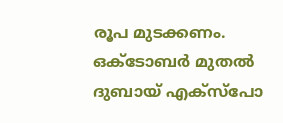രൂപ മുടക്കണം. ഒക്ടോബർ മുതൽ ദുബായ് എക്സ്പോ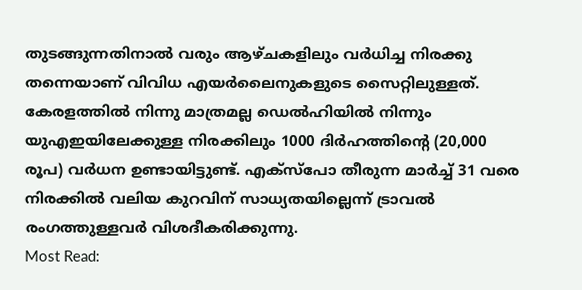തുടങ്ങുന്നതിനാൽ വരും ആഴ്ചകളിലും വർധിച്ച നിരക്കു തന്നെയാണ് വിവിധ എയർലൈനുകളുടെ സൈറ്റിലുള്ളത്.
കേരളത്തിൽ നിന്നു മാത്രമല്ല ഡെൽഹിയിൽ നിന്നും യുഎഇയിലേക്കുള്ള നിരക്കിലും 1000 ദിർഹത്തിന്റെ (20,000 രൂപ) വർധന ഉണ്ടായിട്ടുണ്ട്. എക്സ്പോ തീരുന്ന മാർച്ച് 31 വരെ നിരക്കിൽ വലിയ കുറവിന് സാധ്യതയില്ലെന്ന് ട്രാവൽ രംഗത്തുള്ളവർ വിശദീകരിക്കുന്നു.
Most Read: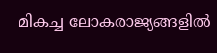മികച്ച ലോകരാജ്യങ്ങളിൽ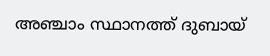അഞ്ചാം സ്ഥാനത്ത് ദുബായ്